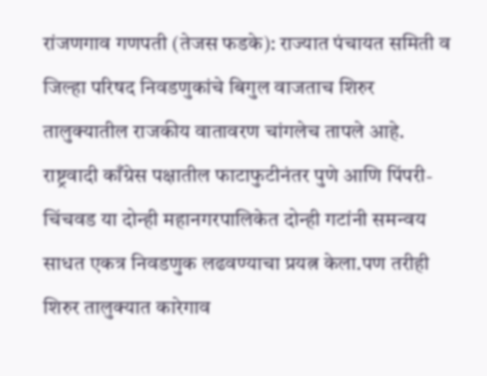रांजणगाव गणपती (तेजस फडके): राज्यात पंचायत समिती व जिल्हा परिषद निवडणुकांचे बिगुल वाजताच शिरुर तालुक्यातील राजकीय वातावरण चांगलेच तापले आहे. राष्ट्रवादी काँग्रेस पक्षातील फाटाफुटीनंतर पुणे आणि पिंपरी-चिंचवड या दोन्ही महानगरपालिकेत दोन्ही गटांनी समन्वय साधत एकत्र निवडणुक लढवण्याचा प्रयत्न केला.पण तरीही शिरुर तालुक्यात कारेगाव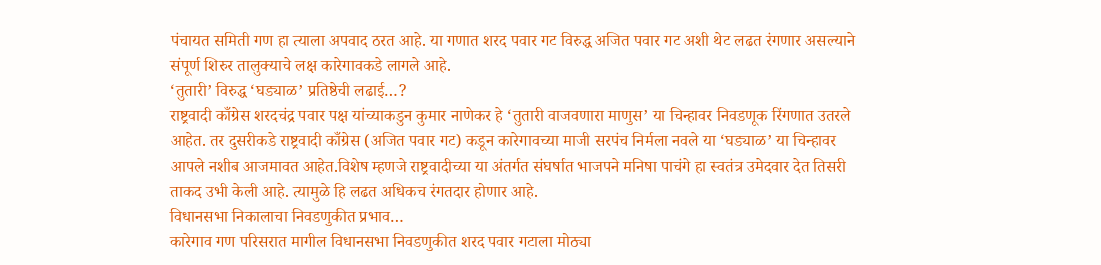पंचायत समिती गण हा त्याला अपवाद ठरत आहे. या गणात शरद पवार गट विरुद्ध अजित पवार गट अशी थेट लढत रंगणार असल्याने संपूर्ण शिरुर तालुक्याचे लक्ष कारेगावकडे लागले आहे.
‘तुतारी’ विरुद्ध ‘घड्याळ’ प्रतिष्ठेची लढाई…?
राष्ट्रवादी काँग्रेस शरदचंद्र पवार पक्ष यांच्याकडुन कुमार नाणेकर हे ‘तुतारी वाजवणारा माणुस’ या चिन्हावर निवडणूक रिंगणात उतरले आहेत. तर दुसरीकडे राष्ट्रवादी काँग्रेस (अजित पवार गट) कडून कारेगावच्या माजी सरपंच निर्मला नवले या ‘घड्याळ’ या चिन्हावर आपले नशीब आजमावत आहेत.विशेष म्हणजे राष्ट्रवादीच्या या अंतर्गत संघर्षात भाजपने मनिषा पाचंगे हा स्वतंत्र उमेदवार देत तिसरी ताकद उभी केली आहे. त्यामुळे हि लढत अधिकच रंगतदार होणार आहे.
विधानसभा निकालाचा निवडणुकीत प्रभाव…
कारेगाव गण परिसरात मागील विधानसभा निवडणुकीत शरद पवार गटाला मोठ्या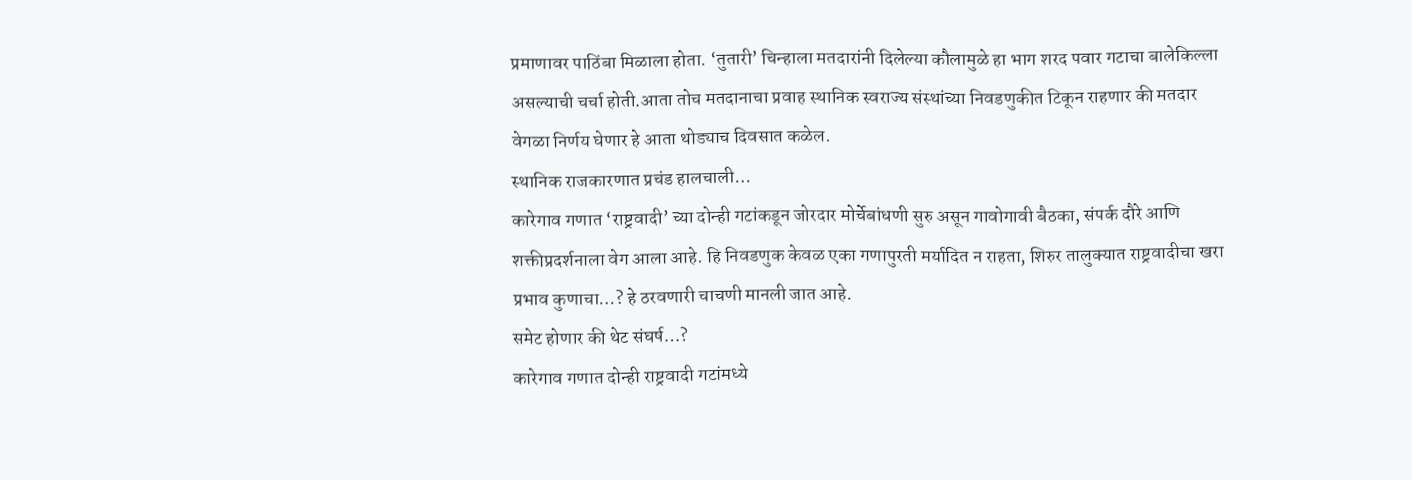प्रमाणावर पाठिंबा मिळाला होता. ‘तुतारी’ चिन्हाला मतदारांनी दिलेल्या कौलामुळे हा भाग शरद पवार गटाचा बालेकिल्ला असल्याची चर्चा होती.आता तोच मतदानाचा प्रवाह स्थानिक स्वराज्य संस्थांच्या निवडणुकीत टिकून राहणार की मतदार वेगळा निर्णय घेणार हे आता थोड्याच दिवसात कळेल.
स्थानिक राजकारणात प्रचंड हालचाली…
कारेगाव गणात ‘राष्ट्रवादी’ च्या दोन्ही गटांकडून जोरदार मोर्चेबांधणी सुरु असून गावोगावी बैठका, संपर्क दौरे आणि शक्तीप्रदर्शनाला वेग आला आहे. हि निवडणुक केवळ एका गणापुरती मर्यादित न राहता, शिरुर तालुक्यात राष्ट्रवादीचा खरा प्रभाव कुणाचा…? हे ठरवणारी चाचणी मानली जात आहे.
समेट होणार की थेट संघर्ष…?
कारेगाव गणात दोन्ही राष्ट्रवादी गटांमध्ये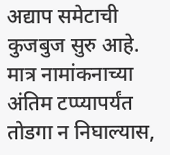अद्याप समेटाची कुजबुज सुरु आहे. मात्र नामांकनाच्या अंतिम टप्प्यापर्यंत तोडगा न निघाल्यास,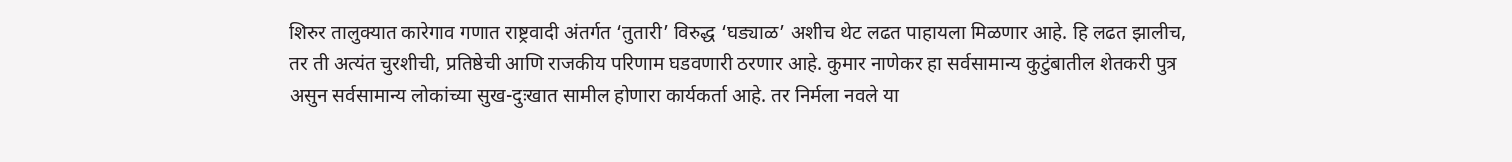शिरुर तालुक्यात कारेगाव गणात राष्ट्रवादी अंतर्गत ‘तुतारी’ विरुद्ध ‘घड्याळ’ अशीच थेट लढत पाहायला मिळणार आहे. हि लढत झालीच, तर ती अत्यंत चुरशीची, प्रतिष्ठेची आणि राजकीय परिणाम घडवणारी ठरणार आहे. कुमार नाणेकर हा सर्वसामान्य कुटुंबातील शेतकरी पुत्र असुन सर्वसामान्य लोकांच्या सुख-दुःखात सामील होणारा कार्यकर्ता आहे. तर निर्मला नवले या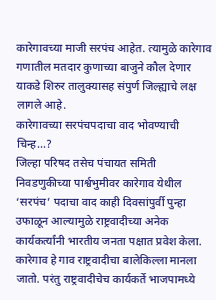कारेगावच्या माजी सरपंच आहेत. त्यामुळे कारेगाव गणातील मतदार कुणाच्या बाजुने कौल देणार याकडे शिरुर तालुक्यासह संपुर्ण जिल्ह्याचे लक्ष लागले आहे.
कारेगावच्या सरपंचपदाचा वाद भोवण्याची चिन्ह…?
जिल्हा परिषद तसेच पंचायत समिती निवडणुकीच्या पार्श्वभुमीवर कारेगाव येथील ‘सरपंच’ पदाचा वाद काही दिवसांपुर्वी पुन्हा उफाळून आल्यामुळे राष्ट्रवादीच्या अनेक कार्यकर्त्यांनी भारतीय जनता पक्षात प्रवेश केला. कारेगाव हे गाव राष्ट्रवादीचा बालेकिल्ला मानला जातो. परंतु राष्ट्रवादीचेच कार्यकर्ते भाजपामध्ये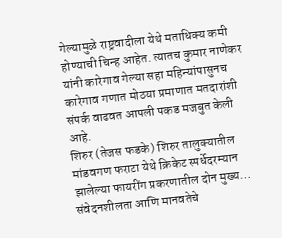गेल्यामुळे राष्ट्रवादीला येथे मताधिक्य कमी होण्याची चिन्ह आहेत. त्यातच कुमार नाणेकर यांनी कारेगाव गेल्या सहा महिन्यांपासुनच कारेगाव गणात मोठया प्रमाणात मतदारांशी संपर्क वाढवत आपली पकड मजबुत केली आहे.
शिरुर (तेजस फडके) शिरुर तालुक्यातील मांडवगण फराटा येथे क्रिकेट स्पर्धेदरम्यान झालेल्या फायरींग प्रकरणातील दोन मुख्य…
संवेदनशीलता आणि मानवतेचे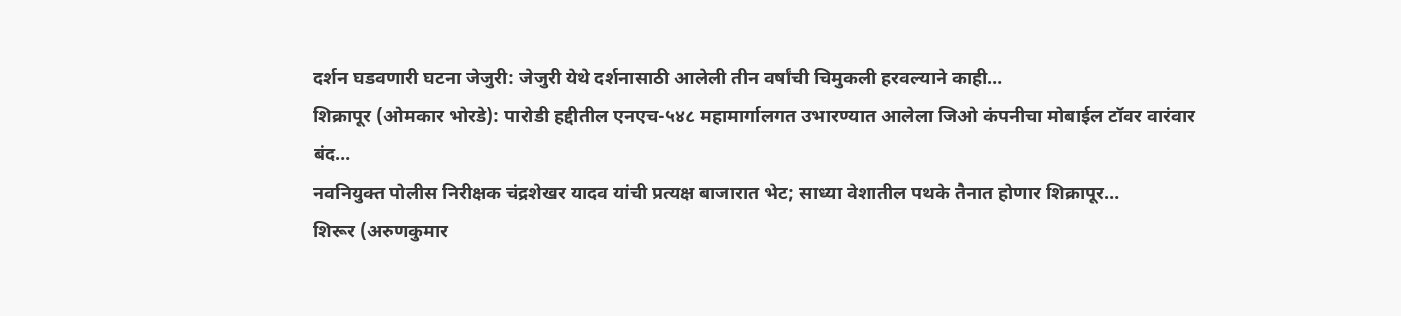दर्शन घडवणारी घटना जेजुरी: जेजुरी येथे दर्शनासाठी आलेली तीन वर्षांची चिमुकली हरवल्याने काही…
शिक्रापूर (ओमकार भोरडे): पारोडी हद्दीतील एनएच-५४८ महामार्गालगत उभारण्यात आलेला जिओ कंपनीचा मोबाईल टॉवर वारंवार बंद…
नवनियुक्त पोलीस निरीक्षक चंद्रशेखर यादव यांची प्रत्यक्ष बाजारात भेट; साध्या वेशातील पथके तैनात होणार शिक्रापूर…
शिरूर (अरुणकुमार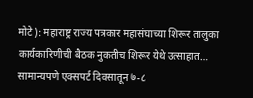मोटे): महाराष्ट्र राज्य पत्रकार महासंघाच्या शिरूर तालुका कार्यकारिणीची बैठक नुकतीच शिरूर येथे उत्साहात…
सामान्यपणे एक्सपर्ट दिवसातून ७-८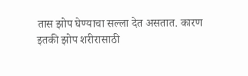तास झोप घेण्याचा सल्ला देत असतात. कारण इतकी झोप शरीरासाठी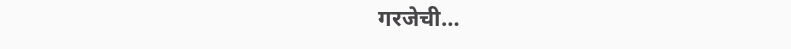गरजेची…